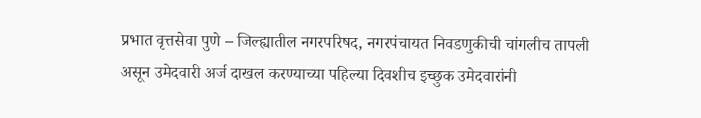प्रभात वृत्तसेवा पुणे – जिल्ह्यातील नगरपरिषद, नगरपंचायत निवडणुकीची चांगलीच तापली असून उमेदवारी अर्ज दाखल करण्याच्या पहिल्या दिवशीच इच्छुक उमेदवारांनी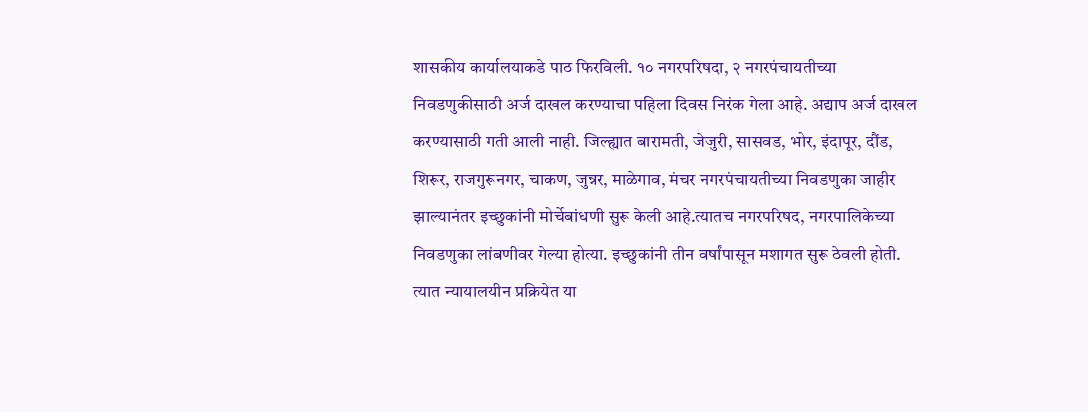शासकीय कार्यालयाकडे पाठ फिरविली. १० नगरपरिषदा, २ नगरपंचायतीच्या निवडणुकीसाठी अर्ज दाखल करण्याचा पहिला दिवस निरंक गेला आहे. अद्याप अर्ज दाखल करण्यासाठी गती आली नाही. जिल्ह्यात बारामती, जेजुरी, सासवड, भोर, इंदापूर, दौंड, शिरूर, राजगुरूनगर, चाकण, जुन्नर, माळेगाव, मंचर नगरपंचायतीच्या निवडणुका जाहीर झाल्यानंतर इच्छुकांनी मोर्चेबांधणी सुरू केली आहे.त्यातच नगरपरिषद, नगरपालिकेच्या निवडणुका लांबणीवर गेल्या होत्या. इच्छुकांनी तीन वर्षांपासून मशागत सुरू ठेवली होती. त्यात न्यायालयीन प्रक्रियेत या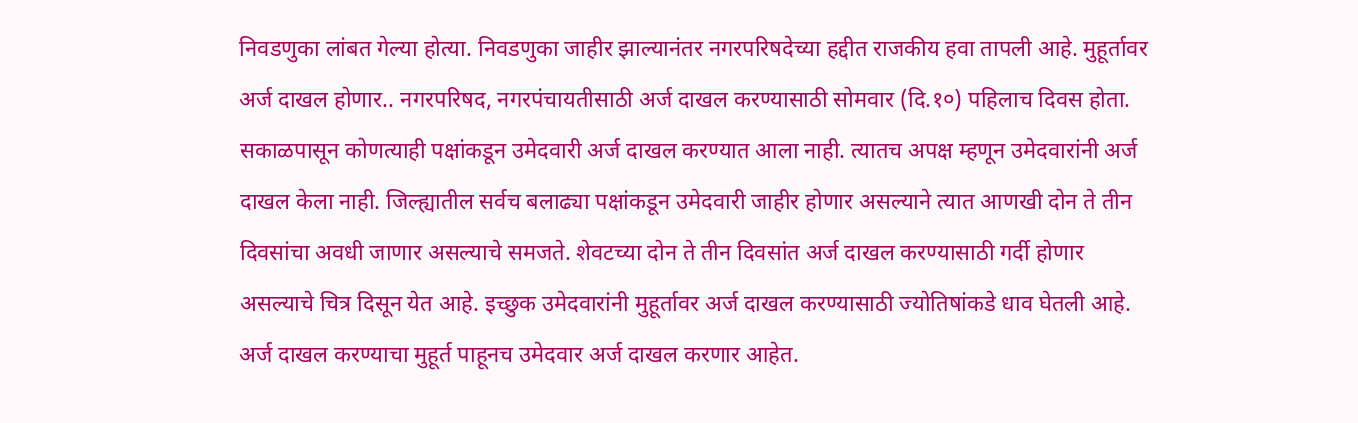निवडणुका लांबत गेल्या होत्या. निवडणुका जाहीर झाल्यानंतर नगरपरिषदेच्या हद्दीत राजकीय हवा तापली आहे. मुहूर्तावर अर्ज दाखल होणार.. नगरपरिषद, नगरपंचायतीसाठी अर्ज दाखल करण्यासाठी सोमवार (दि.१०) पहिलाच दिवस होता. सकाळपासून कोणत्याही पक्षांकडून उमेदवारी अर्ज दाखल करण्यात आला नाही. त्यातच अपक्ष म्हणून उमेदवारांनी अर्ज दाखल केला नाही. जिल्ह्यातील सर्वच बलाढ्या पक्षांकडून उमेदवारी जाहीर होणार असल्याने त्यात आणखी दोन ते तीन दिवसांचा अवधी जाणार असल्याचे समजते. शेवटच्या दोन ते तीन दिवसांत अर्ज दाखल करण्यासाठी गर्दी होणार असल्याचे चित्र दिसून येत आहे. इच्छुक उमेदवारांनी मुहूर्तावर अर्ज दाखल करण्यासाठी ज्योतिषांकडे धाव घेतली आहे. अर्ज दाखल करण्याचा मुहूर्त पाहूनच उमेदवार अर्ज दाखल करणार आहेत.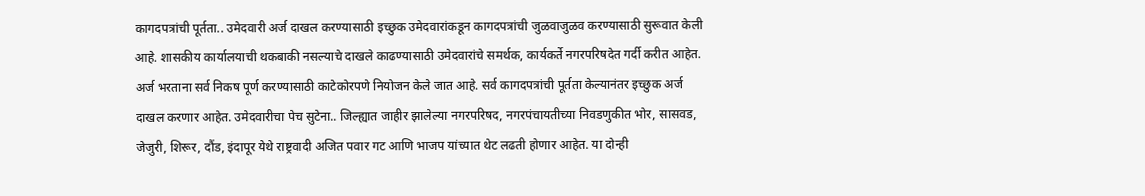कागदपत्रांची पूर्तता.. उमेदवारी अर्ज दाखल करण्यासाठी इच्छुक उमेदवारांकडून कागदपत्रांची जुळवाजुळव करण्यासाठी सुरूवात केली आहे. शासकीय कार्यालयाची थकबाकी नसल्याचे दाखले काढण्यासाठी उमेदवारांचे समर्थक, कार्यकर्ते नगरपरिषदेत गर्दी करीत आहेत. अर्ज भरताना सर्व निकष पूर्ण करण्यासाठी काटेकोरपणे नियोजन केले जात आहे. सर्व कागदपत्रांची पूर्तता केल्यानंतर इच्छुक अर्ज दाखल करणार आहेत. उमेदवारीचा पेच सुटेना.. जिल्ह्यात जाहीर झालेल्या नगरपरिषद, नगरपंचायतीच्या निवडणुकीत भोर, सासवड, जेजुरी, शिरूर, दौंड, इंदापूर येथे राष्ट्रवादी अजित पवार गट आणि भाजप यांच्यात थेट लढती होणार आहेत. या दोन्ही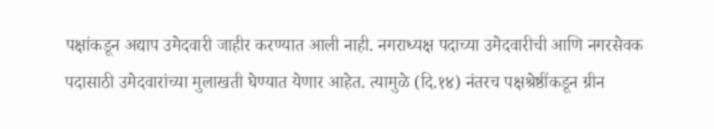पक्षांकडून अद्याप उमेदवारी जाहीर करण्यात आली नाही. नगराध्यक्ष पदाच्या उमेदवारीची आणि नगरसेवक पदासाठी उमेदवारांच्या मुलाखती घेण्यात येणार आहेत. त्यामुळे (दि.१४) नंतरच पक्षश्रेष्ठींकडून ग्रीन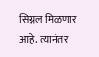सिग्नल मिळणार आहे. त्यानंतर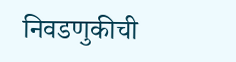निवडणुकीची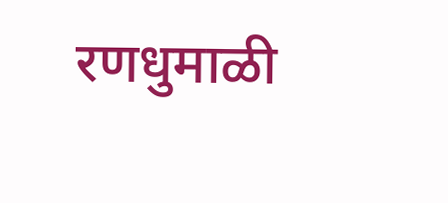रणधुमाळी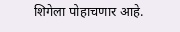शिगेला पोहाचणार आहे.